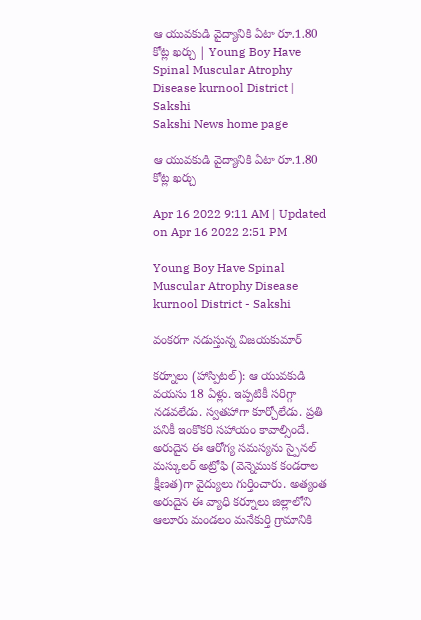ఆ యువకుడి వైద్యానికి ఏటా రూ.1.80 కోట్ల ఖర్చు | Young Boy Have Spinal Muscular Atrophy Disease kurnool District | Sakshi
Sakshi News home page

ఆ యువకుడి వైద్యానికి ఏటా రూ.1.80 కోట్ల ఖర్చు

Apr 16 2022 9:11 AM | Updated on Apr 16 2022 2:51 PM

Young Boy Have Spinal Muscular Atrophy Disease kurnool District - Sakshi

వంకరగా నడుస్తున్న విజయకుమార్‌

కర్నూలు (హాస్పిటల్‌): ఆ యువకుడి వయసు 18 ఏళ్లు. ఇప్పటికీ సరిగ్గా నడవలేడు. స్వతహాగా కూర్చోలేడు. ప్రతి పనికీ ఇంకొకరి సహాయం కావాల్సిందే. అరుదైన ఈ ఆరోగ్య సమస్యను స్పైనల్‌ మస్కులర్‌ అట్రోఫి (వెన్నెముక కండరాల క్షీణత)గా వైద్యులు గుర్తించారు. అత్యంత అరుదైన ఈ వ్యాధి కర్నూలు జిల్లాలోని ఆలూరు మండలం మనేకుర్తి గ్రామానికి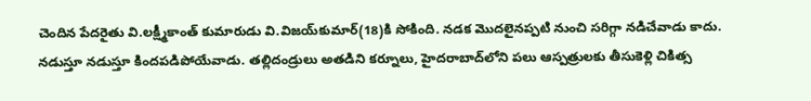చెందిన పేదరైతు వి.లక్ష్మీకాంత్‌ కుమారుడు వి.విజయ్‌కుమార్‌(18)కి సోకింది. నడక మొదలైనప్పటి నుంచి సరిగ్గా నడిచేవాడు కాదు. నడుస్తూ నడుస్తూ కిందపడిపోయేవాడు. తల్లిదండ్రులు అతడిని కర్నూలు, హైదరాబాద్‌లోని పలు ఆస్పత్రులకు తీసుకెళ్లి చికిత్స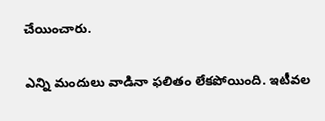చేయించారు.

ఎన్ని మందులు వాడినా ఫలితం లేకపోయింది. ఇటీవల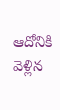ఆదోనికి వెళ్లిన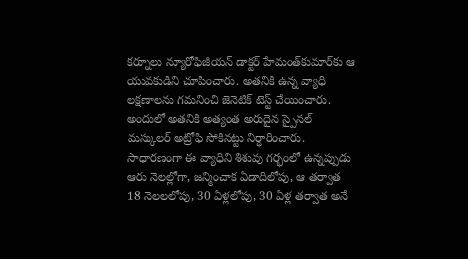కర్నూలు న్యూరోఫిజీయన్‌ డాక్టర్‌ హేమంత్‌కుమార్‌కు ఆ యువకుడిని చూపించారు. అతనికి ఉన్న వ్యాధి లక్షణాలను గమనించి జెనెటిక్‌ టెస్ట్‌ చేయించారు. అందులో అతనికి అత్యంత అరుదైన స్పైనల్‌ మస్కులర్‌ అట్రోఫి సోకినట్టు నిర్ధారించారు. సాధారణంగా ఈ వ్యాధిని శిశువు గర్భంలో ఉన్నప్పుడు ఆరు నెలల్లోగా, జన్మించాక ఏడాదిలోపు, ఆ తర్వాత 18 నెలలలోపు, 30 ఏళ్లలోపు, 30 ఏళ్ల తర్వాత అనే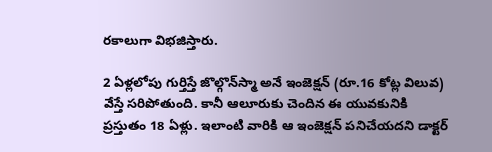రకాలుగా విభజిస్తారు.

2 ఏళ్లలోపు గుర్తిస్తే జొల్గొన్‌స్మా అనే ఇంజెక్షన్‌ (రూ.16 కోట్ల విలువ) వేస్తే సరిపోతుంది. కానీ ఆలూరుకు చెందిన ఈ యువకునికి ప్రస్తుతం 18 ఏళ్లు. ఇలాంటి వారికి ఆ ఇంజెక్షన్‌ పనిచేయదని డాక్టర్‌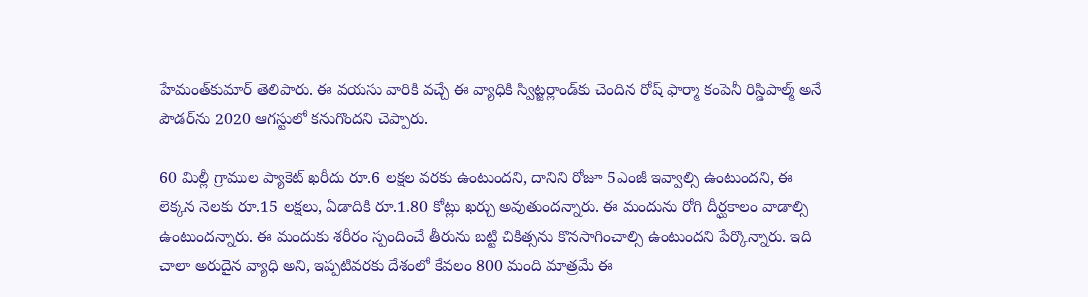హేమంత్‌కుమార్‌ తెలిపారు. ఈ వయసు వారికి వచ్చే ఈ వ్యాధికి స్విట్జర్లాండ్‌కు చెందిన రోష్‌ ఫార్మా కంపెనీ రిస్డిపాల్మ్‌ అనే పౌడర్‌ను 2020 ఆగస్టులో కనుగొందని చెప్పారు.

60 మిల్లీ గ్రాముల ప్యాకెట్‌ ఖరీదు రూ.6 లక్షల వరకు ఉంటుందని, దానిని రోజూ 5ఎంజీ ఇవ్వాల్సి ఉంటుందని, ఈ లెక్కన నెలకు రూ.15 లక్షలు, ఏడాదికి రూ.1.80 కోట్లు ఖర్చు అవుతుందన్నారు. ఈ మందును రోగి దీర్ఘకాలం వాడాల్సి ఉంటుందన్నారు. ఈ మందుకు శరీరం స్పందించే తీరును బట్టి చికిత్సను కొనసాగించాల్సి ఉంటుందని పేర్కొన్నారు. ఇది చాలా అరుదైన వ్యాధి అని, ఇప్పటివరకు దేశంలో కేవలం 800 మంది మాత్రమే ఈ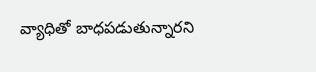వ్యాధితో బాధపడుతున్నారని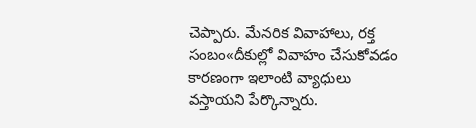చెప్పారు. మేనరిక వివాహాలు, రక్త సంబం«దీకుల్లో వివాహం చేసుకోవడం కారణంగా ఇలాంటి వ్యాధులు వస్తాయని పేర్కొన్నారు.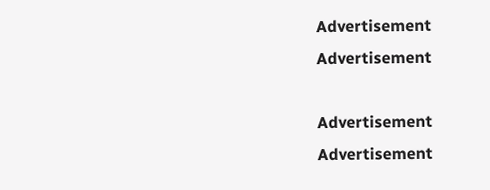Advertisement
Advertisement

Advertisement
Advertisement